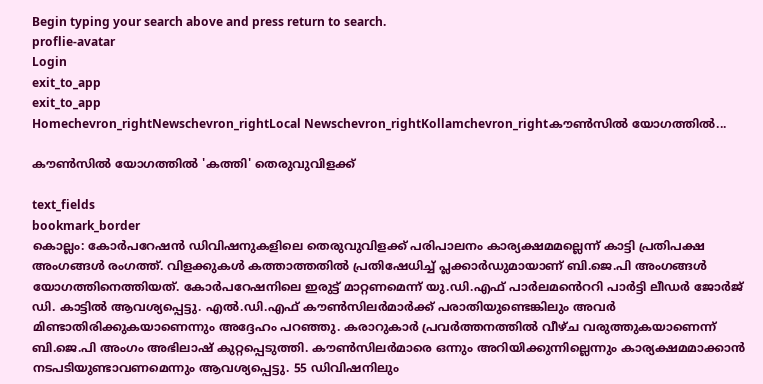Begin typing your search above and press return to search.
proflie-avatar
Login
exit_to_app
exit_to_app
Homechevron_rightNewschevron_rightLocal Newschevron_rightKollamchevron_rightകൗൺസിൽ യോഗത്തിൽ...

കൗൺസിൽ യോഗത്തിൽ 'കത്തി' തെരുവുവിളക്ക്

text_fields
bookmark_border
കൊല്ലം: കോർപറേഷൻ ഡിവിഷനുകളിലെ തെരുവുവിളക്ക് പരിപാലനം കാര്യക്ഷമമല്ലെന്ന് കാട്ടി പ്രതിപക്ഷ അംഗങ്ങൾ രംഗത്ത്. വിളക്കുകൾ കത്താത്തതിൽ പ്രതിഷേധിച്ച് പ്ലക്കാർഡുമായാണ് ബി.ജെ.പി അംഗങ്ങൾ യോഗത്തിനെത്തിയത്. കോർപറേഷനിലെ ഇരുട്ട് മാറ്റണമെന്ന് യു.ഡി.എഫ് പാർലമൻെററി പാർട്ടി ലീഡർ ജോർജ് ഡി. കാട്ടിൽ ആവശ്യപ്പെട്ടു. എൽ.ഡി.എഫ് കൗൺസിലർമാർക്ക് പരാതിയുണ്ടെങ്കിലും അവർ മിണ്ടാതിരിക്കുകയാണെന്നും അദ്ദേഹം പറഞ്ഞു. കരാറുകാർ പ്രവർത്തനത്തിൽ വീഴ്ച വരുത്തുകയാണെന്ന് ബി.ജെ.പി അംഗം അഭിലാഷ് കുറ്റപ്പെടുത്തി. കൗൺസിലർമാരെ ഒന്നും അറിയിക്കുന്നില്ലെന്നും കാര്യക്ഷമമാക്കാൻ നടപടിയുണ്ടാവണമെന്നും ആവശ്യപ്പെട്ടു. 55 ഡിവിഷനിലും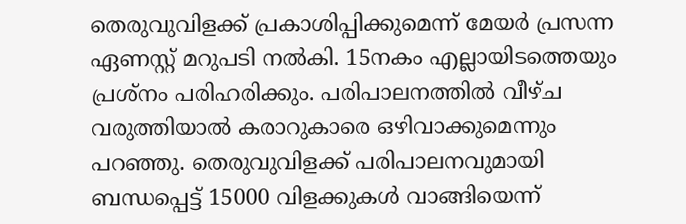തെരുവുവിളക്ക് പ്രകാശിപ്പിക്കുമെന്ന് മേയർ പ്രസന്ന ഏണസ്റ്റ് മറുപടി നൽകി. 15നകം എല്ലായിടത്തെയും പ്രശ്നം പരിഹരിക്കും. പരിപാലനത്തിൽ വീഴ്ച വരുത്തിയാൽ കരാറുകാരെ ഒഴിവാക്കുമെന്നും പറഞ്ഞു. തെരുവുവിളക്ക് പരിപാലനവുമായി ബന്ധപ്പെട്ട് 15000 വിളക്കുകൾ വാങ്ങിയെന്ന്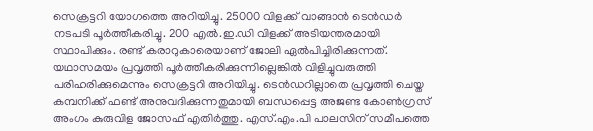സെക്രട്ടറി യോഗത്തെ അറിയിച്ചു. 25000 വിളക്ക് വാങ്ങാൻ ടെൻഡർ നടപടി പൂർത്തീകരിച്ചു. 200 എൽ.ഇ.ഡി വിളക്ക് അടിയന്തരമായി സ്ഥാപിക്കും. രണ്ട് കരാറുകാരെയാണ് ജോലി ഏൽപിച്ചിരിക്കുന്നത്. യഥാസമയം പ്രവൃത്തി പൂർത്തീകരിക്കുന്നില്ലെങ്കിൽ വിളിച്ചുവരുത്തി പരിഹരിക്കുമെന്നും സെക്രട്ടറി അറിയിച്ചു. ടെൻഡറില്ലാതെ പ്രവൃത്തി ചെയ്ത കമ്പനിക്ക് ഫണ്ട് അനുവദിക്കുന്നതുമായി ബന്ധപ്പെട്ട അജണ്ട കോൺഗ്രസ് അംഗം കുരുവിള ജോസഫ് എതിർത്തു. എസ്.എം.പി പാലസിന് സമീപത്തെ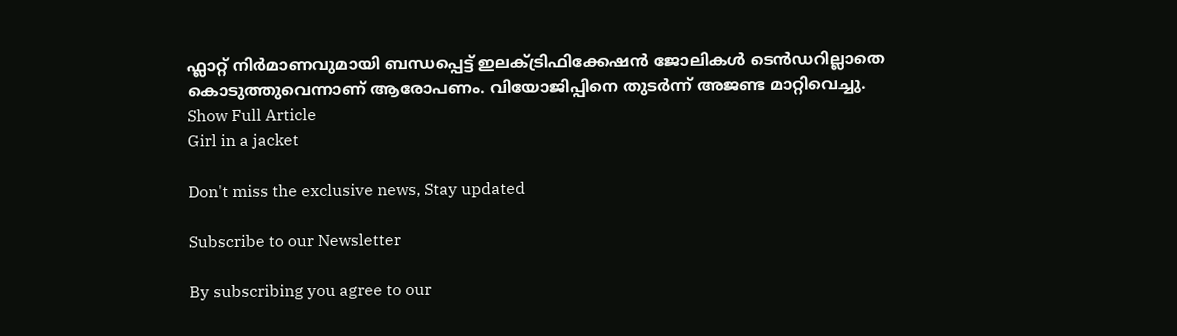ഫ്ലാറ്റ് നിർമാണവുമായി ബന്ധപ്പെട്ട് ഇലക്ട്രിഫിക്കേഷൻ ജോലികൾ ടെൻഡറില്ലാതെ കൊടുത്തുവെന്നാണ് ആരോപണം. വിയോജിപ്പിനെ തുടർന്ന് അജണ്ട മാറ്റിവെച്ചു.
Show Full Article
Girl in a jacket

Don't miss the exclusive news, Stay updated

Subscribe to our Newsletter

By subscribing you agree to our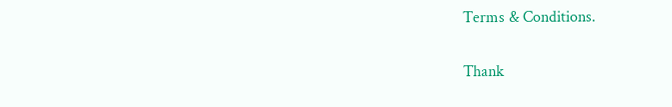Terms & Conditions.

Thank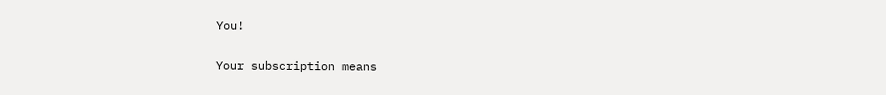You!

Your subscription means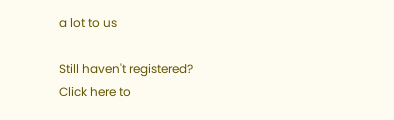a lot to us

Still haven't registered? Click here to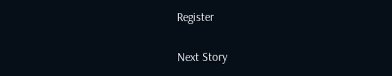Register

Next Story